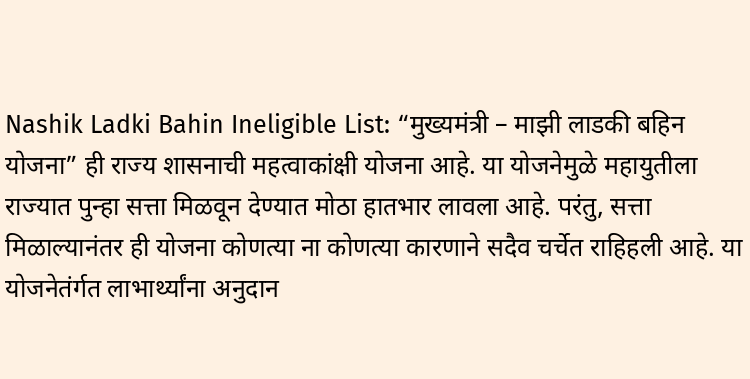Nashik Ladki Bahin Ineligible List: “मुख्यमंत्री – माझी लाडकी बहिन योजना” ही राज्य शासनाची महत्वाकांक्षी योजना आहे. या योजनेमुळे महायुतीला राज्यात पुन्हा सत्ता मिळवून देण्यात मोठा हातभार लावला आहे. परंतु, सत्ता मिळाल्यानंतर ही योजना कोणत्या ना कोणत्या कारणाने सदैव चर्चेत राहिहली आहे. या योजनेतंर्गत लाभार्थ्यांना अनुदान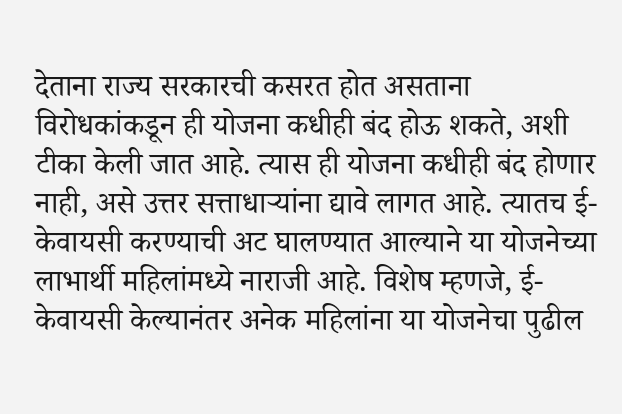देताना राज्य सरकारची कसरत होत असताना विरोधकांकडून ही योजना कधीही बंद होऊ शकते, अशी टीका केली जात आहे. त्यास ही योजना कधीही बंद होणार नाही, असे उत्तर सत्ताधाऱ्यांना द्यावे लागत आहे. त्यातच ई-केवायसी करण्याची अट घालण्यात आल्याने या योजनेच्या लाभार्थी महिलांमध्ये नाराजी आहे. विशेष म्हणजे, ई-केवायसी केल्यानंतर अनेक महिलांना या योजनेचा पुढील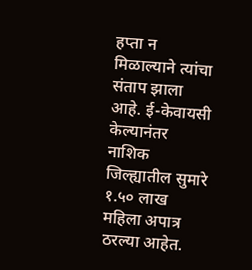हप्ता न मिळाल्याने त्यांचा संताप झाला आहे. ई-केवायसी केल्यानंतर नाशिक जिल्ह्यातील सुमारे १.५० लाख महिला अपात्र ठरल्या आहेत.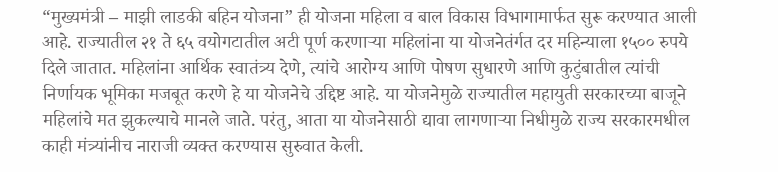“मुख्यमंत्री – माझी लाडकी बहिन योजना” ही योजना महिला व बाल विकास विभागामार्फत सुरू करण्यात आली आहे. राज्यातील २१ ते ६५ वयोगटातील अटी पूर्ण करणाऱ्या महिलांना या योजनेतंर्गत दर महिन्याला १५०० रुपये दिले जातात. महिलांना आर्थिक स्वातंत्र्य देणे, त्यांचे आरोग्य आणि पोषण सुधारणे आणि कुटुंबातील त्यांची निर्णायक भूमिका मजबूत करणे हे या योजनेचे उद्दिष्ट आहे. या योजनेमुळे राज्यातील महायुती सरकारच्या बाजूने महिलांचे मत झुकल्याचे मानले जाते. परंतु, आता या योजनेसाठी द्यावा लागणाऱ्या निधीमुळे राज्य सरकारमधील काही मंत्र्यांनीच नाराजी व्यक्त करण्यास सुरुवात केली.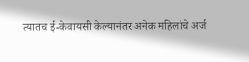त्यातच ई-केवायसी केल्यानंतर अनेक महिलांचे अर्ज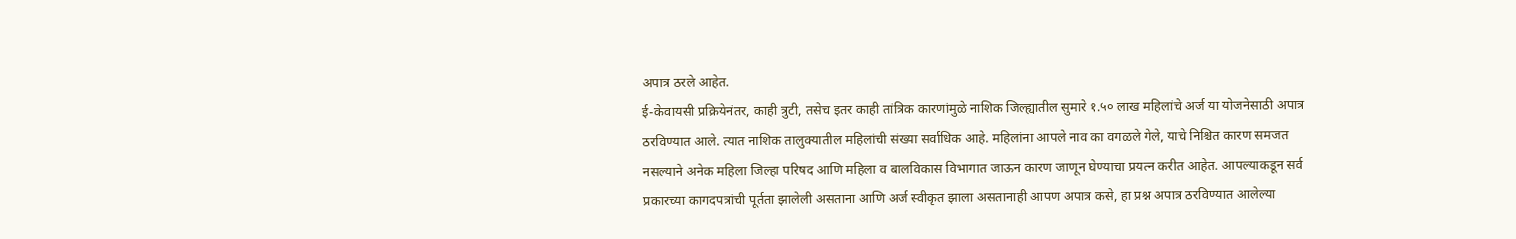अपात्र ठरले आहेत.
ई-केवायसी प्रक्रियेनंतर, काही त्रुटी, तसेच इतर काही तांत्रिक कारणांमुळे नाशिक जिल्ह्यातील सुमारे १.५० लाख महिलांचे अर्ज या योजनेसाठी अपात्र ठरविण्यात आले. त्यात नाशिक तालुक्यातील महिलांची संख्या सर्वाधिक आहे. महिलांना आपले नाव का वगळले गेले, याचे निश्चित कारण समजत नसल्याने अनेक महिला जिल्हा परिषद आणि महिला व बालविकास विभागात जाऊन कारण जाणून घेण्याचा प्रयत्न करीत आहेत. आपल्याकडून सर्व प्रकारच्या कागदपत्रांची पूर्तता झालेली असताना आणि अर्ज स्वीकृत झाला असतानाही आपण अपात्र कसे, हा प्रश्न अपात्र ठरविण्यात आलेल्या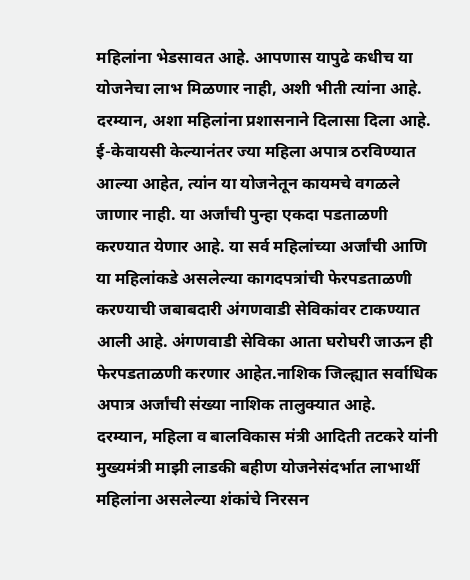महिलांना भेडसावत आहे. आपणास यापुढे कधीच या योजनेचा लाभ मिळणार नाही, अशी भीती त्यांना आहे. दरम्यान, अशा महिलांना प्रशासनाने दिलासा दिला आहे.
ई-केवायसी केल्यानंतर ज्या महिला अपात्र ठरविण्यात आल्या आहेत, त्यांन या योजनेतून कायमचे वगळले जाणार नाही. या अर्जांची पुन्हा एकदा पडताळणी करण्यात येणार आहे. या सर्व महिलांच्या अर्जांची आणि या महिलांकडे असलेल्या कागदपत्रांची फेरपडताळणी करण्याची जबाबदारी अंगणवाडी सेविकांवर टाकण्यात आली आहे. अंगणवाडी सेविका आता घरोघरी जाऊन ही फेरपडताळणी करणार आहेत.नाशिक जिल्ह्यात सर्वाधिक अपात्र अर्जांची संख्या नाशिक तालुक्यात आहे.
दरम्यान, महिला व बालविकास मंत्री आदिती तटकरे यांनी मुख्यमंत्री माझी लाडकी बहीण योजनेसंदर्भात लाभार्थी महिलांना असलेल्या शंकांचे निरसन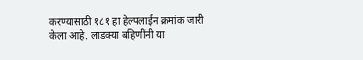करण्यासाठी १८१ हा हेल्पलाईन क्रमांक जारी केला आहे. लाडक्या बहिणींनी या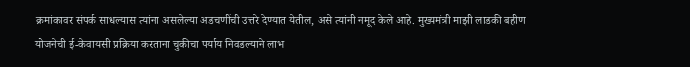क्रमांकावर संपर्क साधल्यास त्यांना असलेल्या अडचणींची उत्तरे देण्यात येतील, असे त्यांनी नमूद केले आहे. मुख्यमंत्री माझी लाडकी बहीण योजनेची ई-केवायसी प्रक्रिया करताना चुकीचा पर्याय निवडल्याने लाभ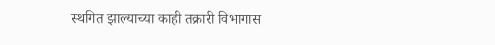स्थगित झाल्याच्या काही तक्रारी विभागास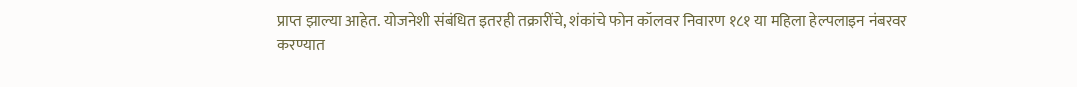प्राप्त झाल्या आहेत. योजनेशी संबंधित इतरही तक्रारींचे, शंकांचे फोन कॉलवर निवारण १८१ या महिला हेल्पलाइन नंबरवर करण्यात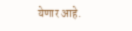येणार आहे.